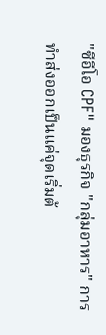"ซีอีโอ CPF" มองธุรกิจ "กลุ่มอาหาร" การทำส่งออกเป็นแค่จุดเริ่มต้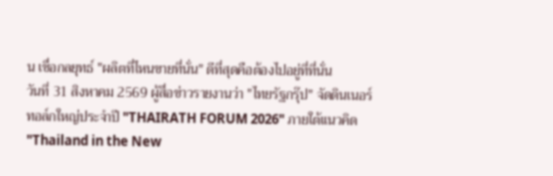น เชื่อกลยุทธ์ "ผลิตที่ไหนขายที่นั่น" ดีที่สุดคือต้องไปอยู่ที่ที่นั่น
วันที่ 31 สิงหาคม 2569 ผู้สื่อข่าวรายงานว่า "ไทยรัฐกรุ๊ป" จัดดินเนอร์ทอล์กใหญ่ประจำปี "THAIRATH FORUM 2026" ภายใต้แนวคิด "Thailand in the New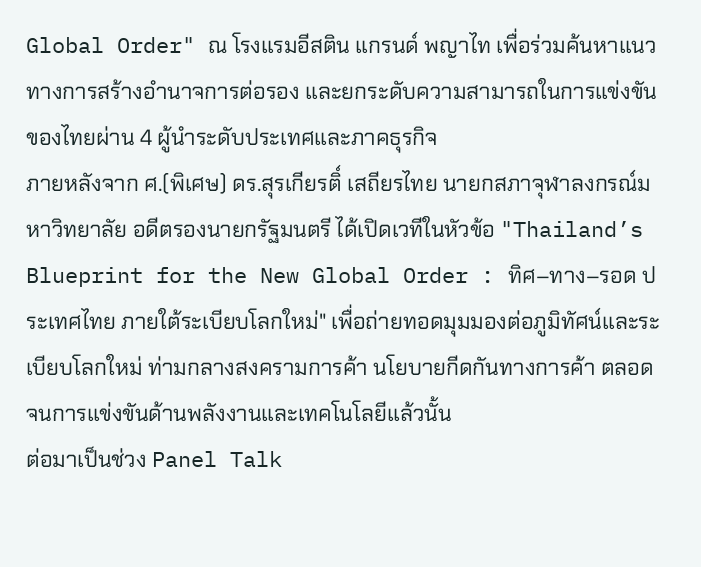Global Order" ณ โรงแรมอีสติน แกรนด์ พญาไท เพื่อร่วมค้นหาแนวทางการสร้างอำนาจการต่อรอง และยกระดับความสามารถในการแข่งขันของไทยผ่าน 4 ผู้นำระดับประเทศและภาคธุรกิจ
ภายหลังจาก ศ.(พิเศษ) ดร.สุรเกียรติ์ เสถียรไทย นายกสภาจุฬาลงกรณ์มหาวิทยาลัย อดีตรองนายกรัฐมนตรี ได้เปิดเวทีในหัวข้อ "Thailand’s Blueprint for the New Global Order : ทิศ–ทาง–รอด ประเทศไทย ภายใต้ระเบียบโลกใหม่" เพื่อถ่ายทอดมุมมองต่อภูมิทัศน์และระเบียบโลกใหม่ ท่ามกลางสงครามการค้า นโยบายกีดกันทางการค้า ตลอดจนการแข่งขันด้านพลังงานและเทคโนโลยีแล้วนั้น
ต่อมาเป็นช่วง Panel Talk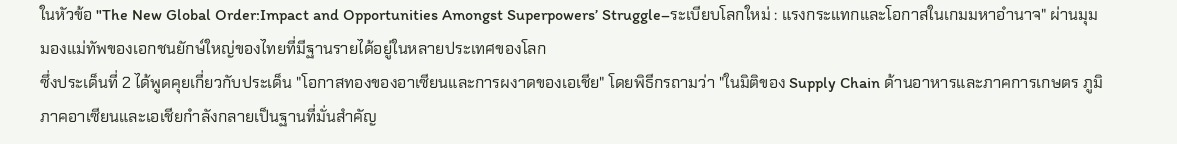ในหัวข้อ "The New Global Order:Impact and Opportunities Amongst Superpowers’ Struggle–ระเบียบโลกใหม่ : แรงกระแทกและโอกาสในเกมมหาอำนาจ" ผ่านมุมมองแม่ทัพของเอกชนยักษ์ใหญ่ของไทยที่มีฐานรายได้อยู่ในหลายประเทศของโลก
ซึ่งประเด็นที่ 2 ได้พูดคุยเกี่ยวกับประเด็น "โอกาสทองของอาเซียนและการผงาดของเอเชีย" โดยพิธีกรถามว่า "ในมิติของ Supply Chain ด้านอาหารและภาคการเกษตร ภูมิภาคอาเซียนและเอเชียกำลังกลายเป็นฐานที่มั่นสำคัญ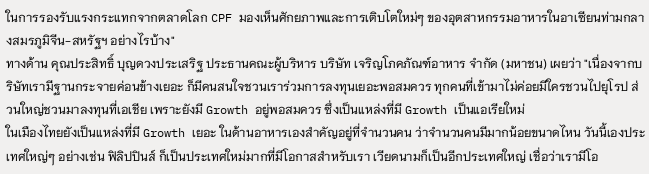ในการรองรับแรงกระแทกจากตลาดโลก CPF มองเห็นศักยภาพและการเติบโตใหม่ๆ ของอุตสาหกรรมอาหารในอาเซียนท่ามกลางสมรภูมิจีน-สหรัฐฯ อย่างไรบ้าง"
ทางด้าน คุณประสิทธิ์ บุญดวงประเสริฐ ประธานคณะผู้บริหาร บริษัท เจริญโภคภัณฑ์อาหาร จำกัด (มหาชน) เผยว่า "เนื่องจากบริษัทเรามีฐานกระจายค่อนข้างเยอะ ก็มีคนสนใจชวนเราร่วมการลงทุนเยอะพอสมควร ทุกคนที่เข้ามาไม่ค่อยมีใครชวนไปยุโรป ส่วนใหญ่ชวนมาลงทุนที่เอเชีย เพราะยังมี Growth อยู่พอสมควร ซึ่งเป็นแหล่งที่มี Growth เป็นแอเรียใหม่
ในเมืองไทยยังเป็นแหล่งที่มี Growth เยอะ ในด้านอาหารเองสำคัญอยู่ที่จำนวนคน ว่าจำนวนคนมีมากน้อยขนาดไหน วันนี้เองประเทศใหญ่ๆ อย่างเช่น ฟิลิปปินส์ ก็เป็นประเทศใหม่มากที่มีโอกาสสำหรับเรา เวียดนามก็เป็นอีกประเทศใหญ่ เชื่อว่าเรามีโอ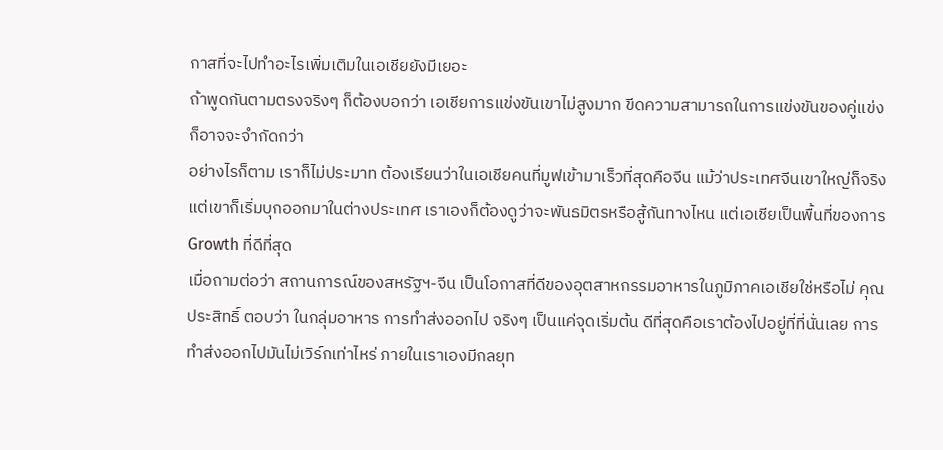กาสที่จะไปทำอะไรเพิ่มเติมในเอเชียยังมีเยอะ
ถ้าพูดกันตามตรงจริงๆ ก็ต้องบอกว่า เอเชียการแข่งขันเขาไม่สูงมาก ขีดความสามารถในการแข่งขันของคู่แข่งก็อาจจะจำกัดกว่า
อย่างไรก็ตาม เราก็ไม่ประมาท ต้องเรียนว่าในเอเชียคนที่มูฟเข้ามาเร็วที่สุดคือจีน แม้ว่าประเทศจีนเขาใหญ่ก็จริง แต่เขาก็เริ่มบุกออกมาในต่างประเทศ เราเองก็ต้องดูว่าจะพันธมิตรหรือสู้กันทางไหน แต่เอเชียเป็นพื้นที่ของการ Growth ที่ดีที่สุด
เมื่อถามต่อว่า สถานการณ์ของสหรัฐฯ-จีน เป็นโอกาสที่ดีของอุตสาหกรรมอาหารในภูมิภาคเอเชียใช่หรือไม่ คุณประสิทธิ์ ตอบว่า ในกลุ่มอาหาร การทำส่งออกไป จริงๆ เป็นแค่จุดเริ่มต้น ดีที่สุดคือเราต้องไปอยู่ที่ที่นั่นเลย การทำส่งออกไปมันไม่เวิร์กเท่าไหร่ ภายในเราเองมีกลยุท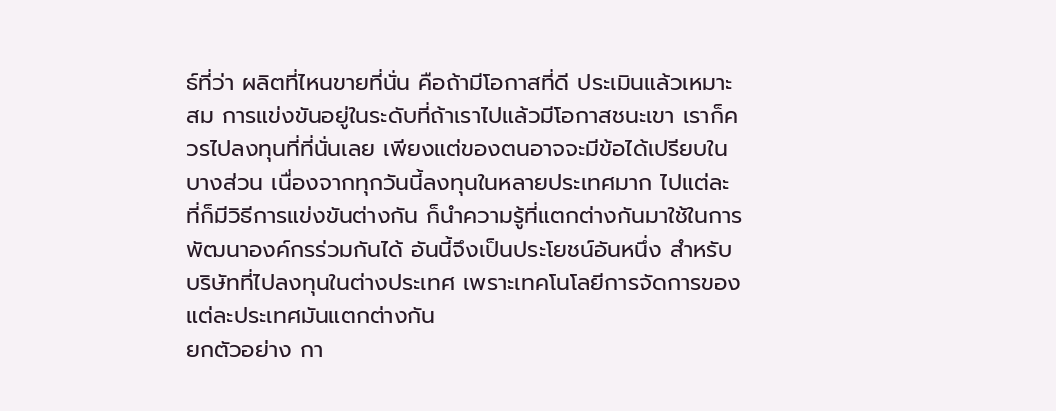ธ์ที่ว่า ผลิตที่ไหนขายที่นั่น คือถ้ามีโอกาสที่ดี ประเมินแล้วเหมาะสม การแข่งขันอยู่ในระดับที่ถ้าเราไปแล้วมีโอกาสชนะเขา เราก็ควรไปลงทุนที่ที่นั่นเลย เพียงแต่ของตนอาจจะมีข้อได้เปรียบในบางส่วน เนื่องจากทุกวันนี้ลงทุนในหลายประเทศมาก ไปแต่ละที่ก็มีวิธีการแข่งขันต่างกัน ก็นำความรู้ที่แตกต่างกันมาใช้ในการพัฒนาองค์กรร่วมกันได้ อันนี้จึงเป็นประโยชน์อันหนึ่ง สำหรับบริษัทที่ไปลงทุนในต่างประเทศ เพราะเทคโนโลยีการจัดการของแต่ละประเทศมันแตกต่างกัน
ยกตัวอย่าง กา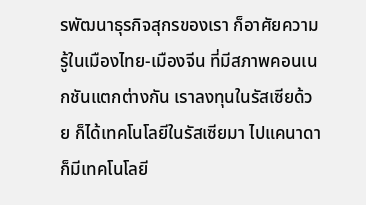รพัฒนาธุรกิจสุกรของเรา ก็อาศัยความรู้ในเมืองไทย-เมืองจีน ที่มีสภาพคอนเนกชันแตกต่างกัน เราลงทุนในรัสเซียด้วย ก็ได้เทคโนโลยีในรัสเซียมา ไปแคนาดาก็มีเทคโนโลยี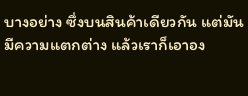บางอย่าง ซึ่งบนสินค้าเดียวกัน แต่มันมีความแตกต่าง แล้วเราก็เอาอง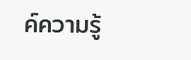ค์ความรู้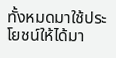ทั้งหมดมาใช้ประโยชน์ให้ได้มา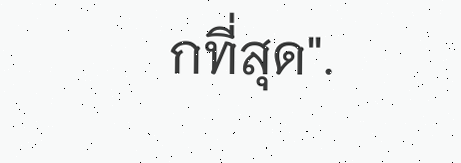กที่สุด".